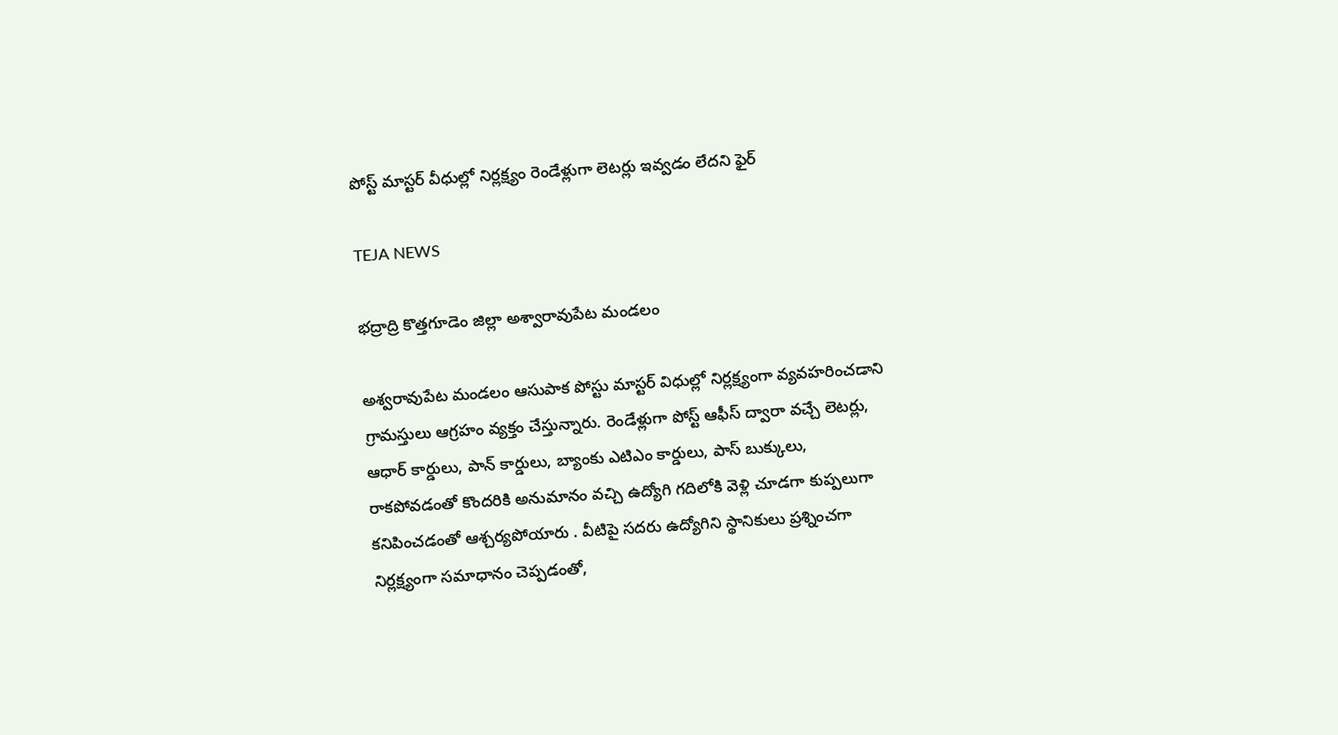పోస్ట్ మాస్టర్ వీధుల్లో నిర్లక్ష్యం రెండేళ్లుగా లెటర్లు ఇవ్వడం లేదని ఫైర్

TEJA NEWS

భద్రాద్రి కొత్తగూడెం జిల్లా అశ్వారావుపేట మండలం

అశ్వరావుపేట మండలం ఆసుపాక పోస్టు మాస్టర్ విధుల్లో నిర్లక్ష్యంగా వ్యవహరించడాని గ్రామస్తులు ఆగ్రహం వ్యక్తం చేస్తున్నారు. రెండేళ్లుగా పోస్ట్ ఆఫీస్ ద్వారా వచ్చే లెటర్లు, ఆధార్ కార్డులు, పాన్ కార్డులు, బ్యాంకు ఎటిఎం కార్డులు, పాస్ బుక్కులు, రాకపోవడంతో కొందరికి అనుమానం వచ్చి ఉద్యోగి గదిలోకి వెళ్లి చూడగా కుప్పలుగా కనిపించడంతో ఆశ్చర్యపోయారు . వీటిపై సదరు ఉద్యోగిని స్థానికులు ప్రశ్నించగా నిర్లక్ష్యంగా సమాధానం చెప్పడంతో,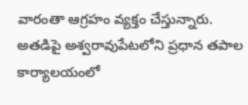వారంతా ఆగ్రహం వ్యక్తం చేస్తున్నారు. అతడిపై అశ్వరావుపేటలోని ప్రధాన తపాల కార్యాలయంలో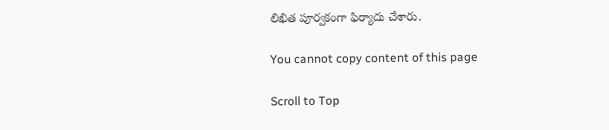లిఖిత పూర్వకంగా ఫిర్యాదు చేశారు.

You cannot copy content of this page

Scroll to Top